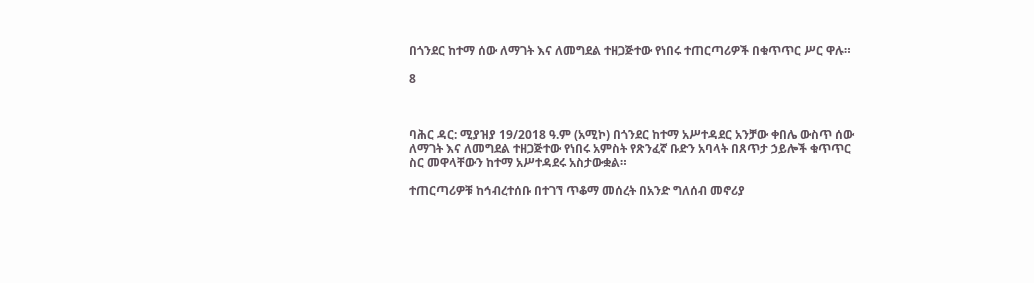በጎንደር ከተማ ሰው ለማገት እና ለመግደል ተዘጋጅተው የነበሩ ተጠርጣሪዎች በቁጥጥር ሥር ዋሉ።

8



ባሕር ዳር: ሚያዝያ 19/2018 ዓ.ም (አሚኮ) በጎንደር ከተማ አሥተዳደር አንቻው ቀበሌ ውስጥ ሰው ለማገት እና ለመግደል ተዘጋጅተው የነበሩ አምስት የጽንፈኛ ቡድን አባላት በጸጥታ ኃይሎች ቁጥጥር ስር መዋላቸውን ከተማ አሥተዳደሩ አስታውቋል።

ተጠርጣሪዎቹ ከኅብረተሰቡ በተገኘ ጥቆማ መሰረት በአንድ ግለሰብ መኖሪያ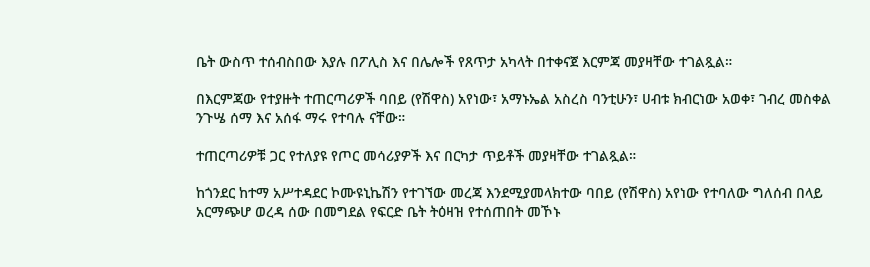ቤት ውስጥ ተሰብስበው እያሉ በፖሊስ እና በሌሎች የጸጥታ አካላት በተቀናጀ እርምጃ መያዛቸው ተገልጿል።

በእርምጃው የተያዙት ተጠርጣሪዎች ባበይ (የሽዋስ) አየነው፣ አማኑኤል አስረስ ባንቲሁን፣ ሀብቱ ክብርነው አወቀ፣ ገብረ መስቀል ንጉሤ ሰማ እና አሰፋ ማሩ የተባሉ ናቸው።

ተጠርጣሪዎቹ ጋር የተለያዩ የጦር መሳሪያዎች እና በርካታ ጥይቶች መያዛቸው ተገልጿል።

ከጎንደር ከተማ አሥተዳደር ኮሙዩኒኬሽን የተገኘው መረጃ እንደሚያመላክተው ባበይ (የሽዋስ) አየነው የተባለው ግለሰብ በላይ አርማጭሆ ወረዳ ሰው በመግደል የፍርድ ቤት ትዕዛዝ የተሰጠበት መኾኑ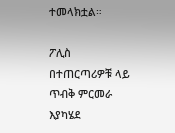ተመላክቷል።

ፖሊስ በተጠርጣሪዎቹ ላይ ጥብቅ ምርመራ እያካሄደ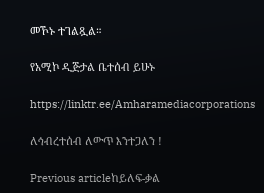መኾኑ ተገልጿል።

የአሚኮ ዲጅታል ቤተሰብ ይሁኑ

https://linktr.ee/Amharamediacorporations

ለኅብረተሰብ ለውጥ እንተጋለን !

Previous articleከይለፍ-ቃል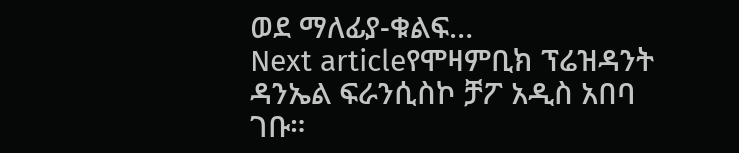ወደ ማለፊያ-ቁልፍ…
Next articleየሞዛምቢክ ፕሬዝዳንት ዳንኤል ፍራንሲስኮ ቻፖ አዲስ አበባ ገቡ።